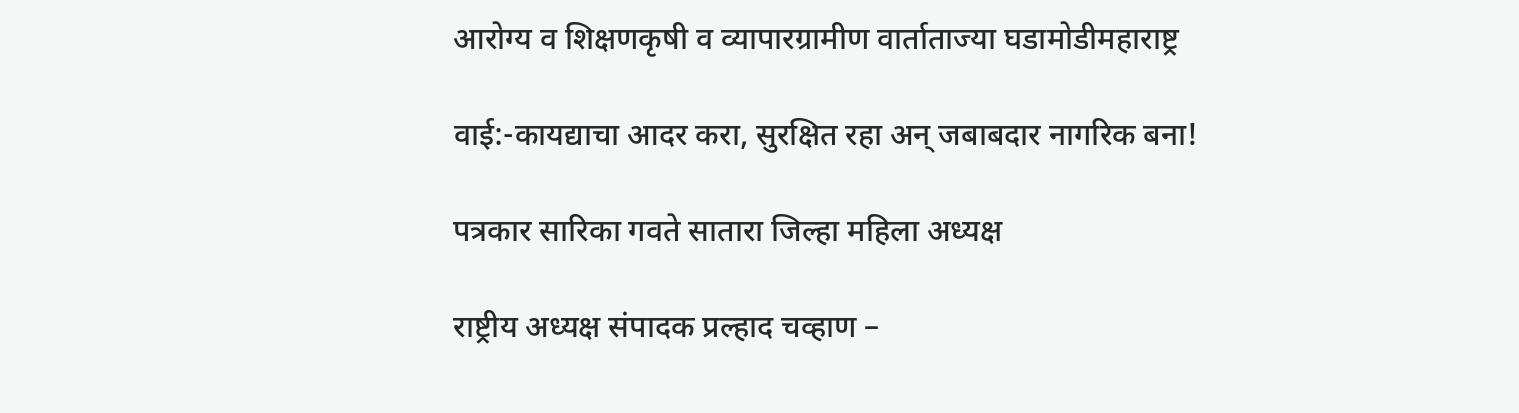आरोग्य व शिक्षणकृषी व व्यापारग्रामीण वार्ताताज्या घडामोडीमहाराष्ट्र

वाई:-कायद्याचा आदर करा, सुरक्षित रहा अन् जबाबदार नागरिक बना!

पत्रकार सारिका गवते सातारा जिल्हा महिला अध्यक्ष

राष्ट्रीय अध्यक्ष संपादक प्रल्हाद चव्हाण –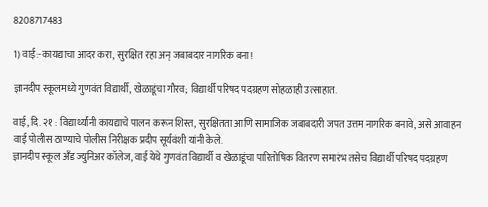8208717483

1) वाई:-कायद्याचा आदर करा, सुरक्षित रहा अन् जबाबदार नागरिक बना!

ज्ञानदीप स्कूलमध्ये गुणवंत विद्यार्थी, खेळाडूंचा गौरव; विद्यार्थी परिषद पदग्रहण सोहळाही उत्साहात.

वाई, दि. २१ : विद्यार्थ्यांनी कायद्याचे पालन करून शिस्त, सुरक्षितता आणि सामाजिक जबाबदारी जपत उत्तम नागरिक बनावे, असे आवाहन वाई पोलीस ठाण्याचे पोलीस निरीक्षक प्रदीप सूर्यवंशी यांनी केले.
ज्ञानदीप स्कूल अँड ज्युनिअर कॉलेज, वाई येथे गुणवंत विद्यार्थी व खेळाडूंचा पारितोषिक वितरण समारंभ तसेच विद्यार्थी परिषद पदग्रहण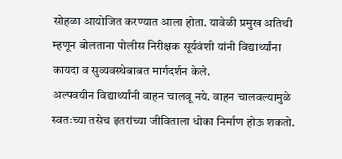सोहळा आयोजित करण्यात आला होता. यावेळी प्रमुख अतिथी म्हणून बोलताना पोलीस निरीक्षक सूर्यवंशी यांनी विद्यार्थ्यांना कायदा व सुव्यवस्थेबाबत मार्गदर्शन केले.
अल्पवयीन विद्यार्थ्यांनी वाहन चालवू नये. वाहन चालवल्यामुळे स्वतःच्या तसेच इतरांच्या जीविताला धोका निर्माण होऊ शकतो.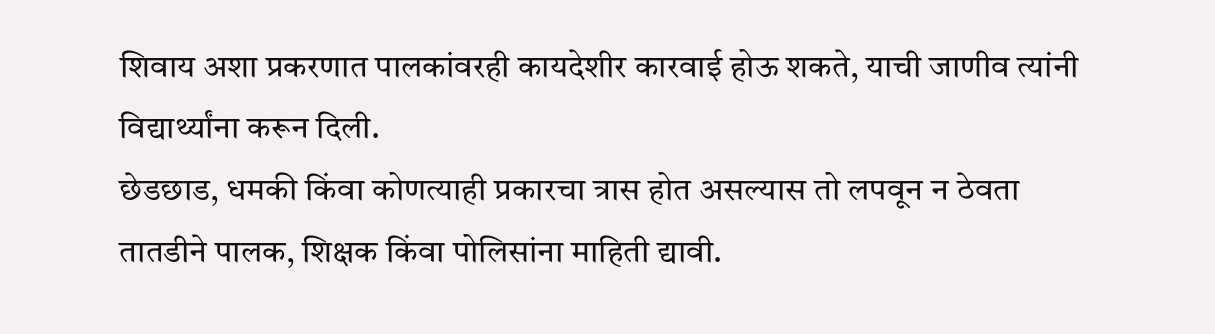शिवाय अशा प्रकरणात पालकांवरही कायदेशीर कारवाई होऊ शकते, याची जाणीव त्यांनी विद्यार्थ्यांना करून दिली.
छेडछाड, धमकी किंवा कोणत्याही प्रकारचा त्रास होत असल्यास तो लपवून न ठेवता तातडीने पालक, शिक्षक किंवा पोलिसांना माहिती द्यावी.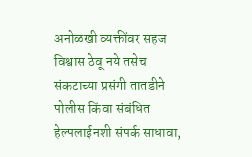अनोळखी व्यक्तींवर सहज विश्वास ठेवू नये तसेच संकटाच्या प्रसंगी तातडीने पोलीस किंवा संबंधित हेल्पलाईनशी संपर्क साधावा,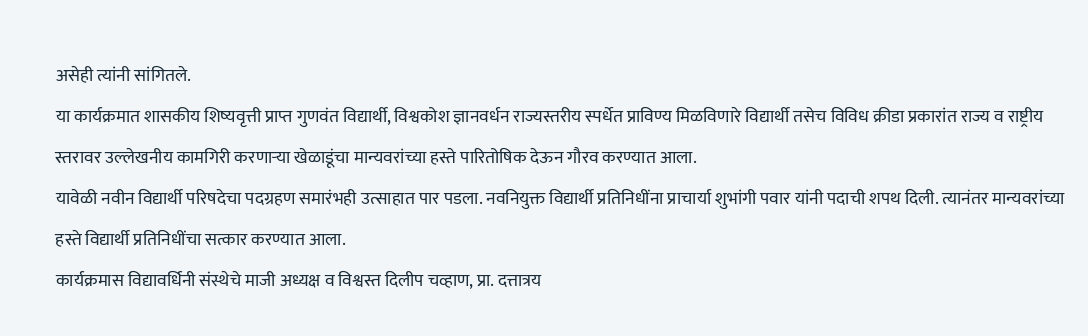असेही त्यांनी सांगितले.
या कार्यक्रमात शासकीय शिष्यवृत्ती प्राप्त गुणवंत विद्यार्थी, विश्वकोश ज्ञानवर्धन राज्यस्तरीय स्पर्धेत प्राविण्य मिळविणारे विद्यार्थी तसेच विविध क्रीडा प्रकारांत राज्य व राष्ट्रीय स्तरावर उल्लेखनीय कामगिरी करणाऱ्या खेळाडूंचा मान्यवरांच्या हस्ते पारितोषिक देऊन गौरव करण्यात आला.
यावेळी नवीन विद्यार्थी परिषदेचा पदग्रहण समारंभही उत्साहात पार पडला. नवनियुक्त विद्यार्थी प्रतिनिधींना प्राचार्या शुभांगी पवार यांनी पदाची शपथ दिली. त्यानंतर मान्यवरांच्या हस्ते विद्यार्थी प्रतिनिधींचा सत्कार करण्यात आला.
कार्यक्रमास विद्यावर्धिनी संस्थेचे माजी अध्यक्ष व विश्वस्त दिलीप चव्हाण, प्रा. दत्तात्रय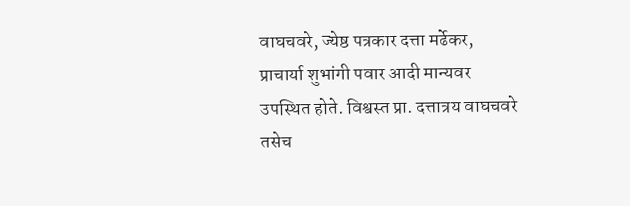वाघचवरे, ज्येष्ठ पत्रकार दत्ता मर्ढेकर, प्राचार्या शुभांगी पवार आदी मान्यवर उपस्थित होते. विश्वस्त प्रा. दत्तात्रय वाघचवरे तसेच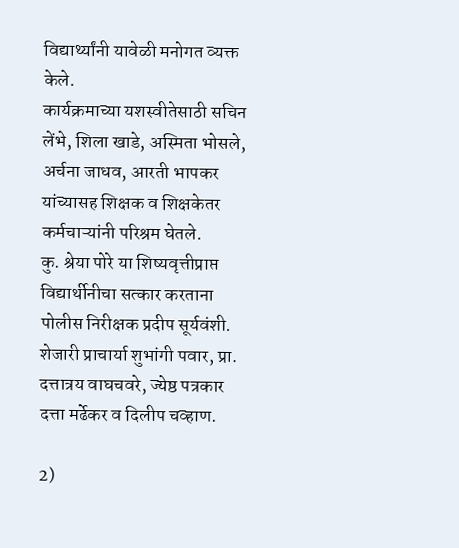विद्यार्थ्यांनी यावेळी मनोगत व्यक्त केले.
कार्यक्रमाच्या यशस्वीतेसाठी सचिन लेंभे, शिला खाडे, अस्मिता भोसले, अर्चना जाधव, आरती भापकर यांच्यासह शिक्षक व शिक्षकेतर कर्मचाऱ्यांनी परिश्रम घेतले.
कु. श्रेया पोरे या शिष्यवृत्तीप्राप्त विद्यार्थीनीचा सत्कार करताना पोलीस निरीक्षक प्रदीप सूर्यवंशी. शेजारी प्राचार्या शुभांगी पवार, प्रा. दत्तात्रय वाघचवरे, ज्येष्ठ पत्रकार दत्ता मर्ढेकर व दिलीप चव्हाण.

2)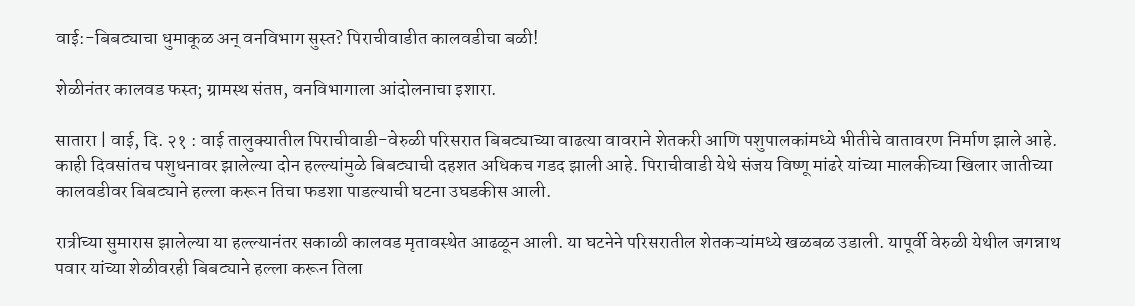वाई:-बिबट्याचा धुमाकूळ अन् वनविभाग सुस्त? पिराचीवाडीत कालवडीचा बळी!

शेळीनंतर कालवड फस्त; ग्रामस्थ संतप्त, वनविभागाला आंदोलनाचा इशारा.

सातारा | वाई, दि. २१ : वाई तालुक्यातील पिराचीवाडी-वेरुळी परिसरात बिबट्याच्या वाढत्या वावराने शेतकरी आणि पशुपालकांमध्ये भीतीचे वातावरण निर्माण झाले आहे. काही दिवसांतच पशुधनावर झालेल्या दोन हल्ल्यांमुळे बिबट्याची दहशत अधिकच गडद झाली आहे. पिराचीवाडी येथे संजय विष्णू मांढरे यांच्या मालकीच्या खिलार जातीच्या कालवडीवर बिबट्याने हल्ला करून तिचा फडशा पाडल्याची घटना उघडकीस आली.

रात्रीच्या सुमारास झालेल्या या हल्ल्यानंतर सकाळी कालवड मृतावस्थेत आढळून आली. या घटनेने परिसरातील शेतकऱ्यांमध्ये खळबळ उडाली. यापूर्वी वेरुळी येथील जगन्नाथ पवार यांच्या शेळीवरही बिबट्याने हल्ला करून तिला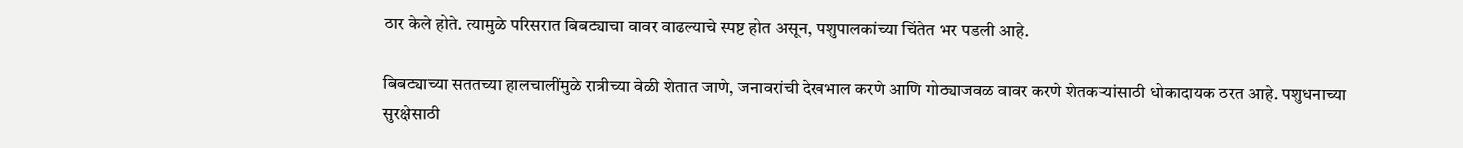ठार केले होते. त्यामुळे परिसरात बिबट्याचा वावर वाढल्याचे स्पष्ट होत असून, पशुपालकांच्या चिंतेत भर पडली आहे.

बिबट्याच्या सततच्या हालचालींमुळे रात्रीच्या वेळी शेतात जाणे, जनावरांची देखभाल करणे आणि गोठ्याजवळ वावर करणे शेतकऱ्यांसाठी धोकादायक ठरत आहे. पशुधनाच्या सुरक्षेसाठी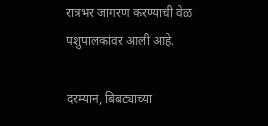रात्रभर जागरण करण्याची वेळ पशुपालकांवर आली आहे.

दरम्यान, बिबट्याच्या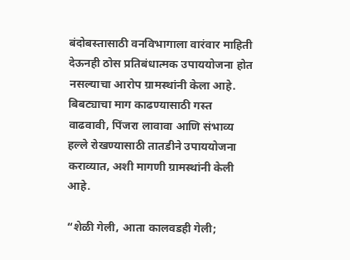बंदोबस्तासाठी वनविभागाला वारंवार माहिती देऊनही ठोस प्रतिबंधात्मक उपाययोजना होत नसल्याचा आरोप ग्रामस्थांनी केला आहे. बिबट्याचा माग काढण्यासाठी गस्त वाढवावी, पिंजरा लावावा आणि संभाव्य हल्ले रोखण्यासाठी तातडीने उपाययोजना कराव्यात, अशी मागणी ग्रामस्थांनी केली आहे.

“शेळी गेली, आता कालवडही गेली;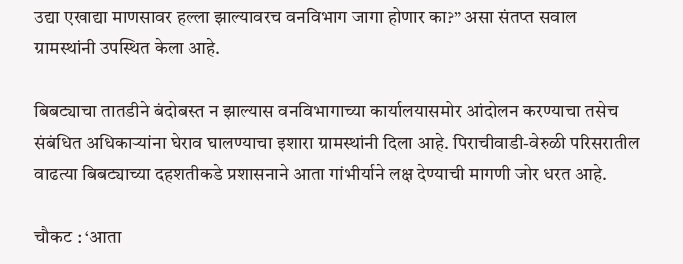उद्या एखाद्या माणसावर हल्ला झाल्यावरच वनविभाग जागा होणार का?” असा संतप्त सवाल ग्रामस्थांनी उपस्थित केला आहे.

बिबट्याचा तातडीने बंदोबस्त न झाल्यास वनविभागाच्या कार्यालयासमोर आंदोलन करण्याचा तसेच संबंधित अधिकाऱ्यांना घेराव घालण्याचा इशारा ग्रामस्थांनी दिला आहे. पिराचीवाडी-वेरुळी परिसरातील वाढत्या बिबट्याच्या दहशतीकडे प्रशासनाने आता गांभीर्याने लक्ष देण्याची मागणी जोर धरत आहे.

चौकट : ‘आता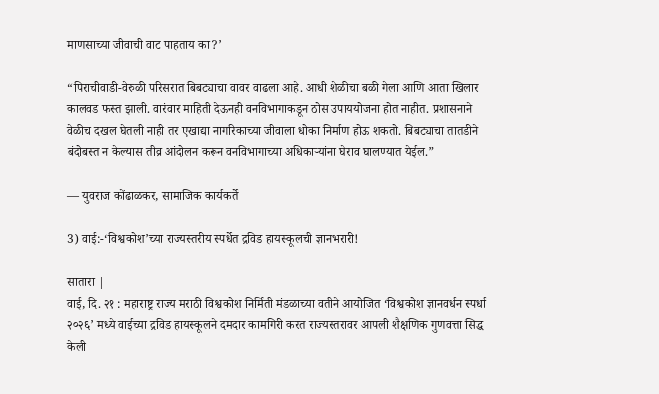माणसाच्या जीवाची वाट पाहताय का?’

“पिराचीवाडी-वेरुळी परिसरात बिबट्याचा वावर वाढला आहे. आधी शेळीचा बळी गेला आणि आता खिलार कालवड फस्त झाली. वारंवार माहिती देऊनही वनविभागाकडून ठोस उपाययोजना होत नाहीत. प्रशासनाने वेळीच दखल घेतली नाही तर एखाद्या नागरिकाच्या जीवाला धोका निर्माण होऊ शकतो. बिबट्याचा तातडीने बंदोबस्त न केल्यास तीव्र आंदोलन करून वनविभागाच्या अधिकाऱ्यांना घेराव घालण्यात येईल.”

— युवराज कोंढाळकर, सामाजिक कार्यकर्ते

3) वाई:-‘विश्वकोश’च्या राज्यस्तरीय स्पर्धेत द्रविड हायस्कूलची ज्ञानभरारी!

सातारा |
वाई, दि. २१ : महाराष्ट्र राज्य मराठी विश्वकोश निर्मिती मंडळाच्या वतीने आयोजित ‘विश्वकोश ज्ञानवर्धन स्पर्धा २०२६’ मध्ये वाईच्या द्रविड हायस्कूलने दमदार कामगिरी करत राज्यस्तरावर आपली शैक्षणिक गुणवत्ता सिद्ध केली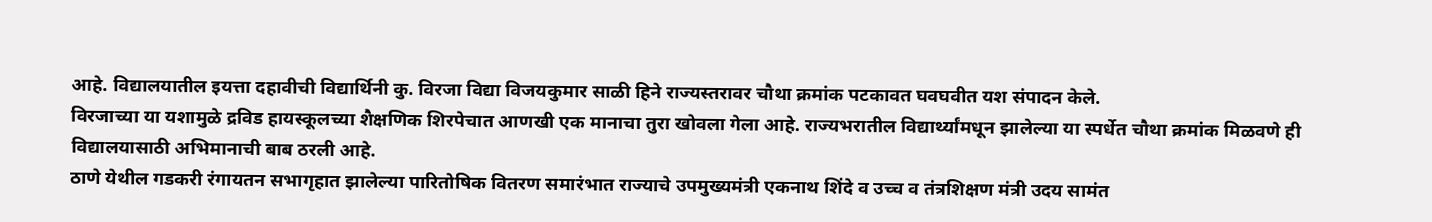आहे. विद्यालयातील इयत्ता दहावीची विद्यार्थिनी कु. विरजा विद्या विजयकुमार साळी हिने राज्यस्तरावर चौथा क्रमांक पटकावत घवघवीत यश संपादन केले.
विरजाच्या या यशामुळे द्रविड हायस्कूलच्या शैक्षणिक शिरपेचात आणखी एक मानाचा तुरा खोवला गेला आहे. राज्यभरातील विद्यार्थ्यांमधून झालेल्या या स्पर्धेत चौथा क्रमांक मिळवणे ही विद्यालयासाठी अभिमानाची बाब ठरली आहे.
ठाणे येथील गडकरी रंगायतन सभागृहात झालेल्या पारितोषिक वितरण समारंभात राज्याचे उपमुख्यमंत्री एकनाथ शिंदे व उच्च व तंत्रशिक्षण मंत्री उदय सामंत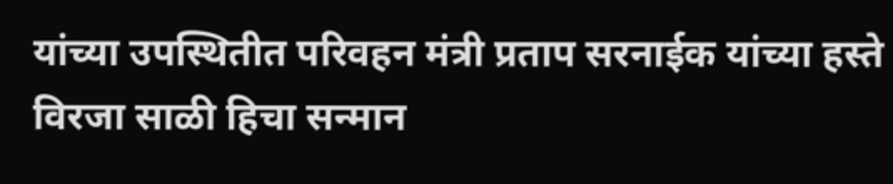यांच्या उपस्थितीत परिवहन मंत्री प्रताप सरनाईक यांच्या हस्ते विरजा साळी हिचा सन्मान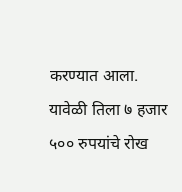करण्यात आला. यावेळी तिला ७ हजार ५०० रुपयांचे रोख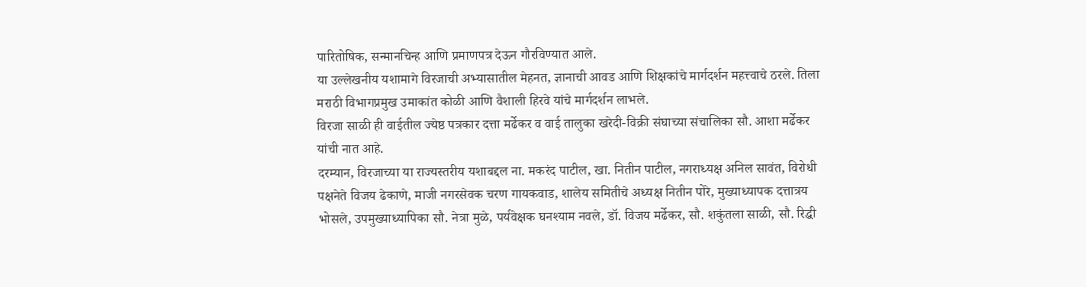पारितोषिक, सन्मानचिन्ह आणि प्रमाणपत्र देऊन गौरविण्यात आले.
या उल्लेखनीय यशामागे विरजाची अभ्यासातील मेहनत, ज्ञानाची आवड आणि शिक्षकांचे मार्गदर्शन महत्त्वाचे ठरले. तिला मराठी विभागप्रमुख उमाकांत कोळी आणि वैशाली हिरवे यांचे मार्गदर्शन लाभले.
विरजा साळी ही वाईतील ज्येष्ठ पत्रकार दत्ता मर्ढेकर व वाई तालुका खरेदी-विक्री संघाच्या संचालिका सौ. आशा मर्ढेकर यांची नात आहे.
दरम्यान, विरजाच्या या राज्यस्तरीय यशाबद्दल ना. मकरंद पाटील, खा. नितीन पाटील, नगराध्यक्ष अनिल सावंत, विरोधी पक्षनेते विजय ढेकाणे, माजी नगरसेवक चरण गायकवाड, शालेय समितीचे अध्यक्ष नितीन पोरे, मुख्याध्यापक दत्तात्रय भोसले, उपमुख्याध्यापिका सौ. नेत्रा मुळे, पर्यवेक्षक घनश्याम नवले, डॉ. विजय मर्ढेकर, सौ. शकुंतला साळी, सौ. रिद्धी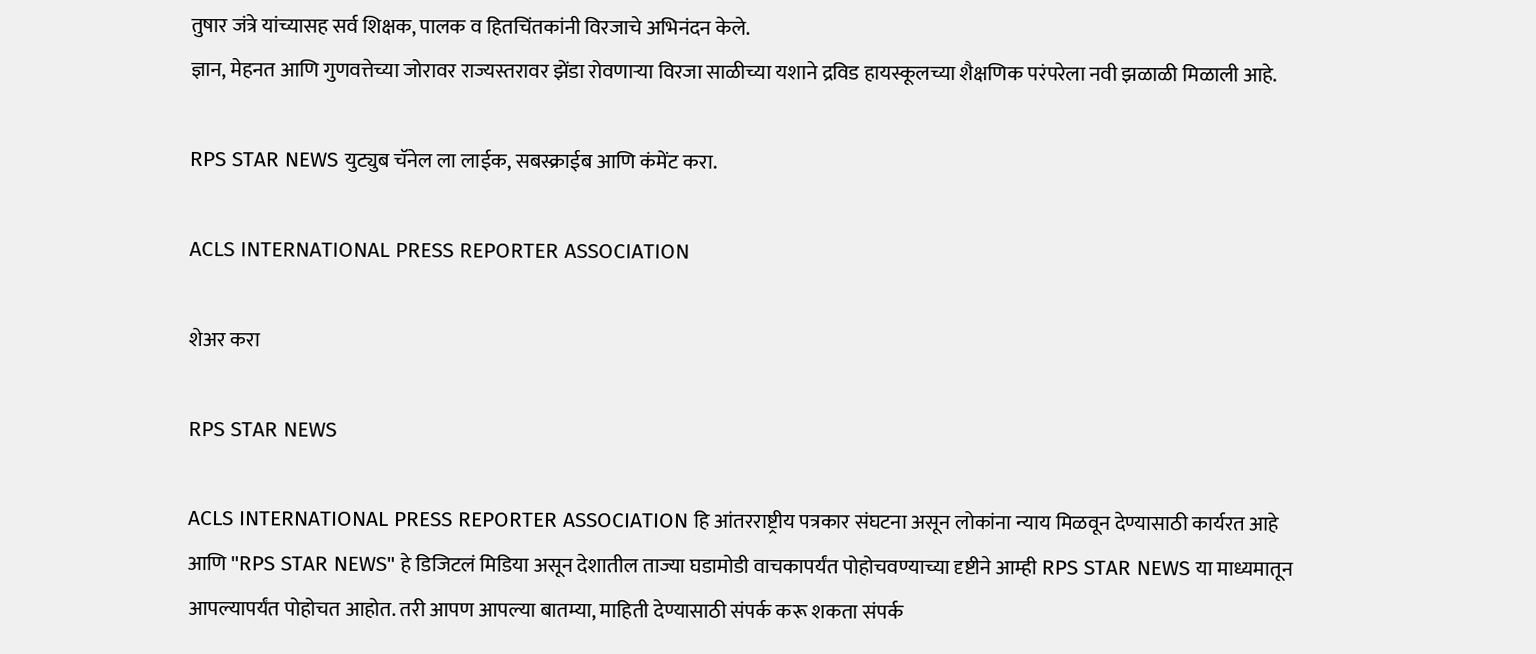तुषार जंत्रे यांच्यासह सर्व शिक्षक, पालक व हितचिंतकांनी विरजाचे अभिनंदन केले.
ज्ञान, मेहनत आणि गुणवत्तेच्या जोरावर राज्यस्तरावर झेंडा रोवणाऱ्या विरजा साळीच्या यशाने द्रविड हायस्कूलच्या शैक्षणिक परंपरेला नवी झळाळी मिळाली आहे.

RPS STAR NEWS युट्युब चॅनेल ला लाईक, सबस्क्राईब आणि कंमेंट करा.

ACLS INTERNATIONAL PRESS REPORTER ASSOCIATION

शेअर करा

RPS STAR NEWS

ACLS INTERNATIONAL PRESS REPORTER ASSOCIATION हि आंतरराष्ट्रीय पत्रकार संघटना असून लोकांना न्याय मिळवून देण्यासाठी कार्यरत आहे आणि "RPS STAR NEWS" हे डिजिटलं मिडिया असून देशातील ताज्या घडामोडी वाचकापर्यंत पोहोचवण्याच्या दृष्टीने आम्ही RPS STAR NEWS या माध्यमातून आपल्यापर्यंत पोहोचत आहोत. तरी आपण आपल्या बातम्या, माहिती देण्यासाठी संपर्क करू शकता संपर्क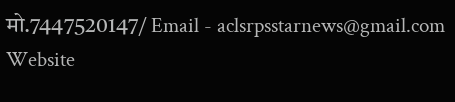मो.7447520147/ Email - aclsrpsstarnews@gmail.com Website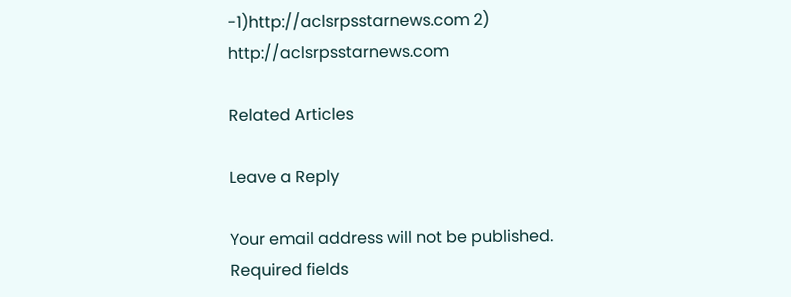-1)http://aclsrpsstarnews.com 2) http://aclsrpsstarnews.com

Related Articles

Leave a Reply

Your email address will not be published. Required fields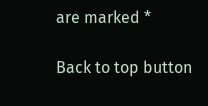are marked *

Back to top button